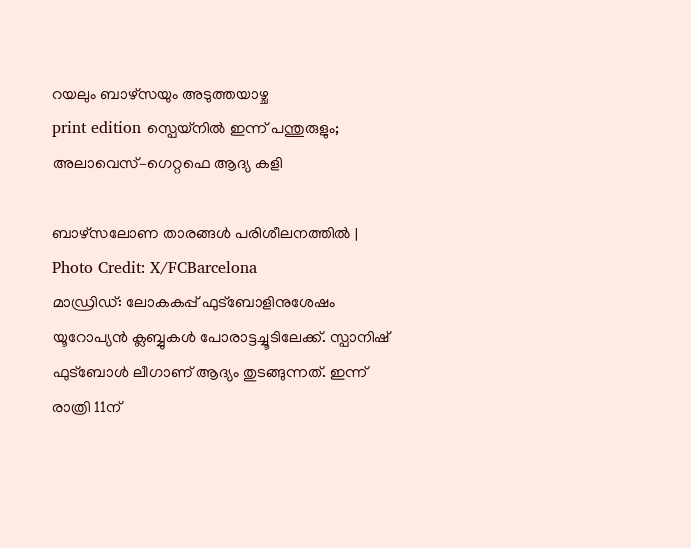റയലും ബാഴ്സയും അടുത്തയാഴ്ച
print edition സ്പെയ്നിൽ ഇന്ന് പന്തുരുളും; അലാവെസ്–ഗെറ്റഫെ ആദ്യ കളി

ബാഴ്സലോണ താരങ്ങൾ പരിശീലനത്തിൽ | Photo Credit: X/FCBarcelona
മാഡ്രിഡ്: ലോകകപ്പ് ഫുട്ബോളിനുശേഷം യൂറോപ്യൻ ക്ലബ്ബുകൾ പോരാട്ടച്ചൂടിലേക്ക്. സ്പാനിഷ് ഫുട്ബോൾ ലീഗാണ് ആദ്യം തുടങ്ങുന്നത്. ഇന്ന് രാത്രി 11ന്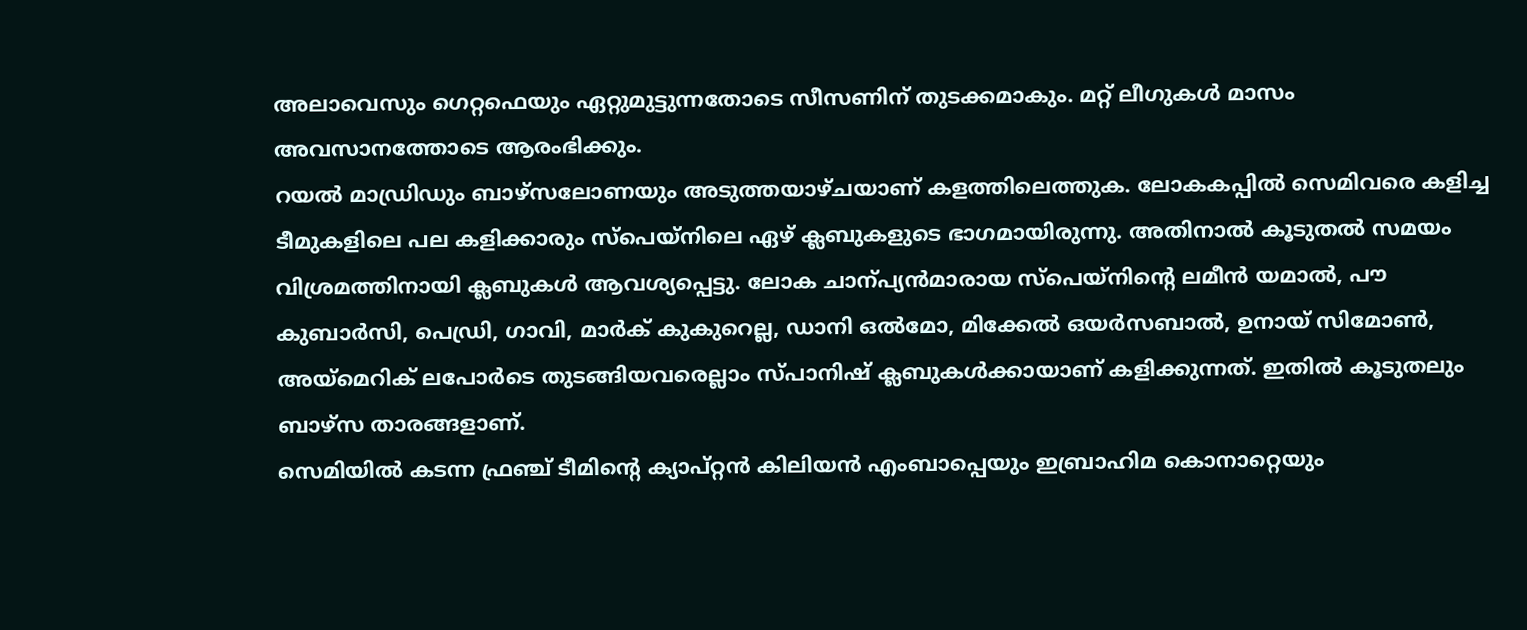അലാവെസും ഗെറ്റഫെയും ഏറ്റുമുട്ടുന്നതോടെ സീസണിന് തുടക്കമാകും. മറ്റ് ലീഗുകൾ മാസം അവസാനത്തോടെ ആരംഭിക്കും.
റയൽ മാഡ്രിഡും ബാഴ്സലോണയും അടുത്തയാഴ്ചയാണ് കളത്തിലെത്തുക. ലോകകപ്പിൽ സെമിവരെ കളിച്ച ടീമുകളിലെ പല കളിക്കാരും സ്പെയ്നിലെ ഏഴ് ക്ലബുകളുടെ ഭാഗമായിരുന്നു. അതിനാൽ കൂടുതൽ സമയം വിശ്രമത്തിനായി ക്ലബുകൾ ആവശ്യപ്പെട്ടു. ലോക ചാന്പ്യൻമാരായ സ്പെയ്നിന്റെ ലമീൻ യമാൽ, പൗ കുബാർസി, പെഡ്രി, ഗാവി, മാർക് കുകുറെല്ല, ഡാനി ഒൽമോ, മിക്കേൽ ഒയർസബാൽ, ഉനായ് സിമോൺ, അയ്മെറിക് ലപോർടെ തുടങ്ങിയവരെല്ലാം സ്പാനിഷ് ക്ലബുകൾക്കായാണ് കളിക്കുന്നത്. ഇതിൽ കൂടുതലും ബാഴ്സ താരങ്ങളാണ്.
സെമിയിൽ കടന്ന ഫ്രഞ്ച് ടീമിന്റെ ക്യാപ്റ്റൻ കിലിയൻ എംബാപ്പെയും ഇബ്രാഹിമ കൊനാറ്റെയും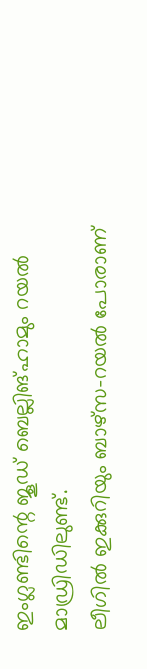ഇംഗ്ലണ്ടിന്റെ ജൂഡ് ബെല്ലിങ്ഹാമും റയൽ മാഡ്രിഡിലുണ്ട്.
ലീഗിൽ ഇക്കുറിയും ബാഴ്സ–റയൽ പോരാണ്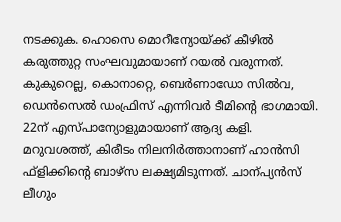നടക്കുക. ഹൊസെ മൊറീന്യോയ്ക്ക് കീഴിൽ കരുത്തുറ്റ സംഘവുമായാണ് റയൽ വരുന്നത്. കുകുറെല്ല, കൊനാറ്റെ, ബെർണാഡോ സിൽവ, ഡെൻസെൽ ഡംഫ്രിസ് എന്നിവർ ടീമിന്റെ ഭാഗമായി. 22ന് എസ്പാന്യോളുമായാണ് ആദ്യ കളി.
മറുവശത്ത്, കിരീടം നിലനിർത്താനാണ് ഹാൻസി ഫ്ളിക്കിന്റെ ബാഴ്സ ലക്ഷ്യമിടുന്നത്. ചാന്പ്യൻസ് ലീഗും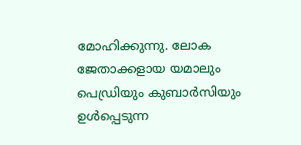മോഹിക്കുന്നു. ലോക ജേതാക്കളായ യമാലും പെഡ്രിയും കുബാർസിയും ഉൾപ്പെടുന്ന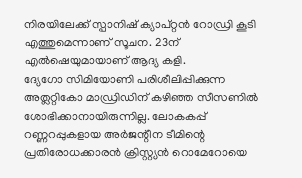നിരയിലേക്ക് സ്പാനിഷ് ക്യാപ്റ്റൻ റോഡ്രി കൂടി എത്തുമെന്നാണ് സൂചന. 23ന് എൽഷെയുമായാണ് ആദ്യ കളി.
ദ്യേഗോ സിമിയോണി പരിശീലിപ്പിക്കുന്ന അത്ലറ്റികോ മാഡ്രിഡിന് കഴിഞ്ഞ സീസണിൽ ശോഭിക്കാനായിരുന്നില്ല. ലോകകപ്പ് റണ്ണറപ്പുകളായ അർജന്റീന ടീമിന്റെ പ്രതിരോധക്കാരൻ ക്രിസ്റ്റ്യൻ റൊമേറോയെ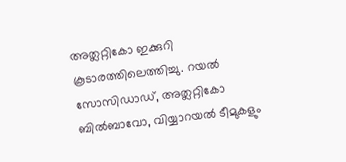അത്ലറ്റികോ ഇക്കുറി കൂടാരത്തിലെത്തിച്ചു. റയൽ സോസിഡാഡ്, അത്ലറ്റികോ ബിൽബാവോ, വിയ്യാറയൽ ടീമുകളും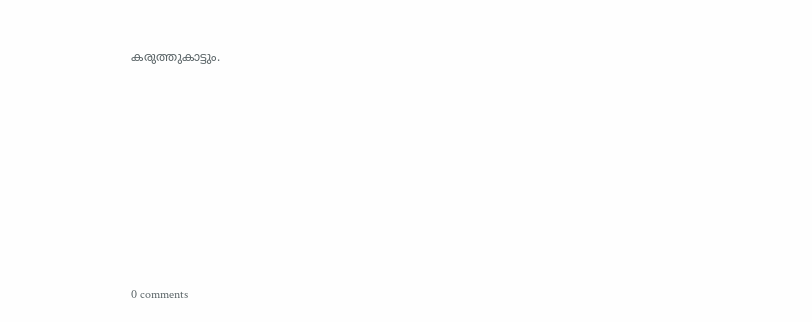കരുത്തുകാട്ടും.










0 comments